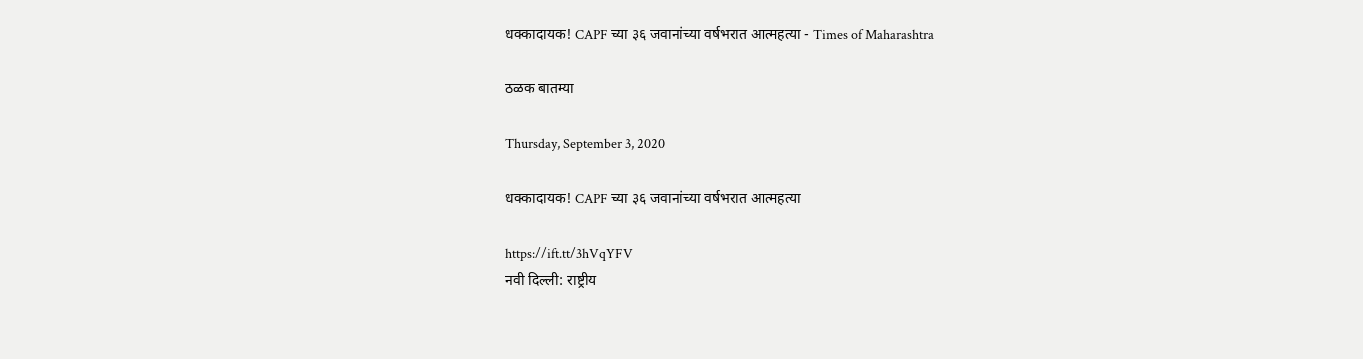धक्कादायक! CAPF च्या ३६ जवानांच्या वर्षभरात आत्महत्या - Times of Maharashtra

ठळक बातम्या

Thursday, September 3, 2020

धक्कादायक! CAPF च्या ३६ जवानांच्या वर्षभरात आत्महत्या

https://ift.tt/3hVqYFV
नवी दिल्ली: राष्ट्रीय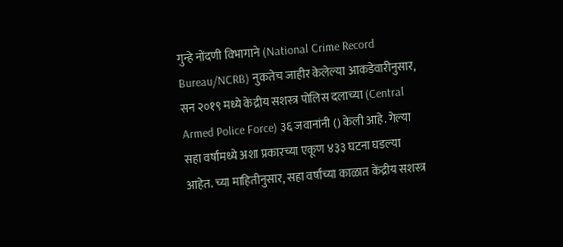गुन्हे नोंदणी विभागाने (National Crime Record Bureau/NCRB) नुकतेच जाहीर केलेल्या आकडेवारीनुसार, सन २०१९ मध्ये केंद्रीय सशस्त्र पोलिस दलाच्या (Central Armed Police Force) ३६ जवानांनी () केली आहे. गेल्या सहा वर्षांमध्ये अशा प्रकारच्या एकूण ४३३ घटना घडल्या आहेत. च्या माहितीनुसार, सहा वर्षांच्या काळात केंद्रीय सशस्त्र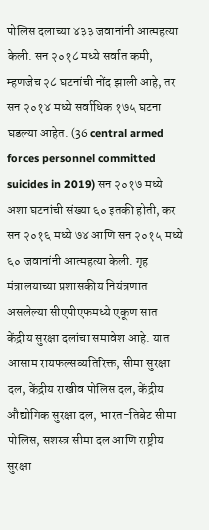पोलिस दलाच्या ४३३ जवानांनी आत्महत्या केली. सन २०१८ मध्ये सर्वात कमी, म्हणजेच २८ घटनांची नोंद झाली आहे, तर सन २०१४ मध्ये सर्वाधिक १७५ घटना घडल्या आहेत. (36 central armed forces personnel committed suicides in 2019) सन २०१७ मध्ये अशा घटनांची संख्या ६० इतकी होती, कर सन २०१६ मध्ये ७४ आणि सन २०१५ मध्ये ६० जवानांनी आत्महत्या केली. गृह मंत्रालयाच्या प्रशासकीय नियंत्रणात असलेल्या सीएपीएफमध्ये एकूण सात केंद्रीय सुरक्षा दलांचा समावेश आहे. यात आसाम रायफल्सव्यतिरिक्त, सीमा सुरक्षा दल, केंद्रीय राखीव पोलिस दल, केंद्रीय औद्योगिक सुरक्षा दल, भारत-तिबेट सीमा पोलिस, सशस्त्र सीमा दल आणि राष्ट्रीय सुरक्षा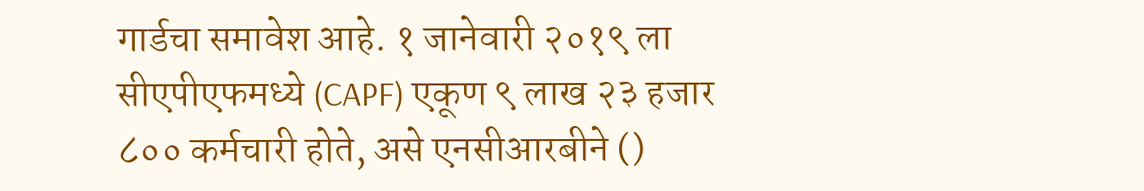गार्डचा समावेश आहे. १ जानेवारी २०१९ ला सीएपीएफमध्ये (CAPF) एकूण ९ लाख २३ हजार ८०० कर्मचारी होते, असे एनसीआरबीने ()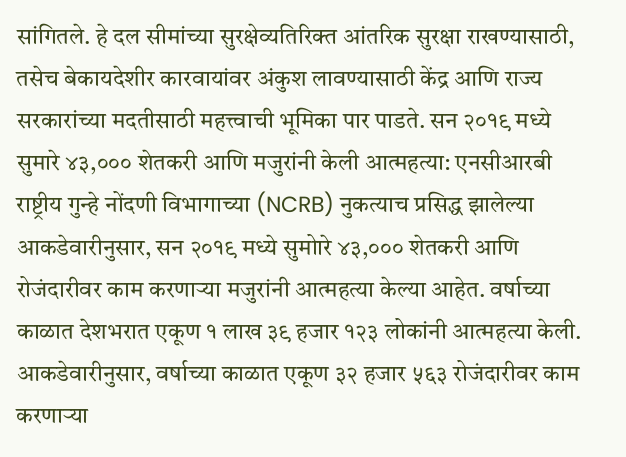सांगितले. हे दल सीमांच्या सुरक्षेव्यतिरिक्त आंतरिक सुरक्षा राखण्यासाठी, तसेच बेकायदेशीर कारवायांवर अंकुश लावण्यासाठी केंद्र आणि राज्य सरकारांच्या मदतीसाठी महत्त्वाची भूमिका पार पाडते. सन २०१९ मध्ये सुमारे ४३,००० शेतकरी आणि मजुरांनी केली आत्महत्या: एनसीआरबी राष्ट्रीय गुन्हे नोंदणी विभागाच्या (NCRB) नुकत्याच प्रसिद्ध झालेल्या आकडेवारीनुसार, सन २०१९ मध्ये सुमोारे ४३,००० शेतकरी आणि रोजंदारीवर काम करणाऱ्या मजुरांनी आत्महत्या केल्या आहेत. वर्षाच्या काळात देशभरात एकूण १ लाख ३९ हजार १२३ लोकांनी आत्महत्या केली. आकडेवारीनुसार, वर्षाच्या काळात एकूण ३२ हजार ५६३ रोजंदारीवर काम करणाऱ्या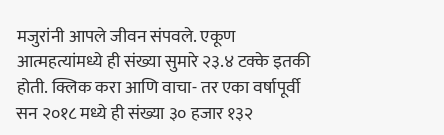मजुरांनी आपले जीवन संपवले. एकूण आत्महत्यांमध्ये ही संख्या सुमारे २३.४ टक्के इतकी होती. क्लिक करा आणि वाचा- तर एका वर्षापूर्वी सन २०१८ मध्ये ही संख्या ३० हजार १३२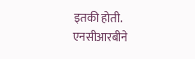इतकी होती. एनसीआरबीने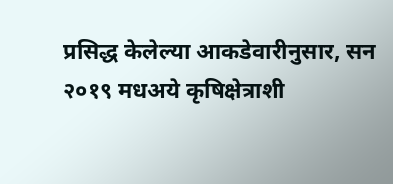प्रसिद्ध केलेल्या आकडेवारीनुसार, सन २०१९ मधअये कृषिक्षेत्राशी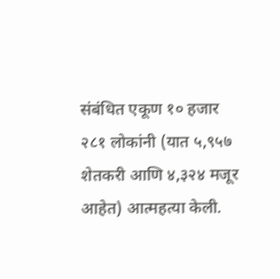संबंधित एकूण १० हजार २८१ लोकांनी (यात ५,९५७ शेतकरी आणि ४,३२४ मजूर आहेत) आत्महत्या केली.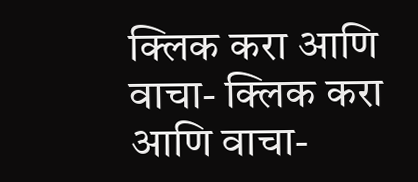क्लिक करा आणि वाचा- क्लिक करा आणि वाचा-